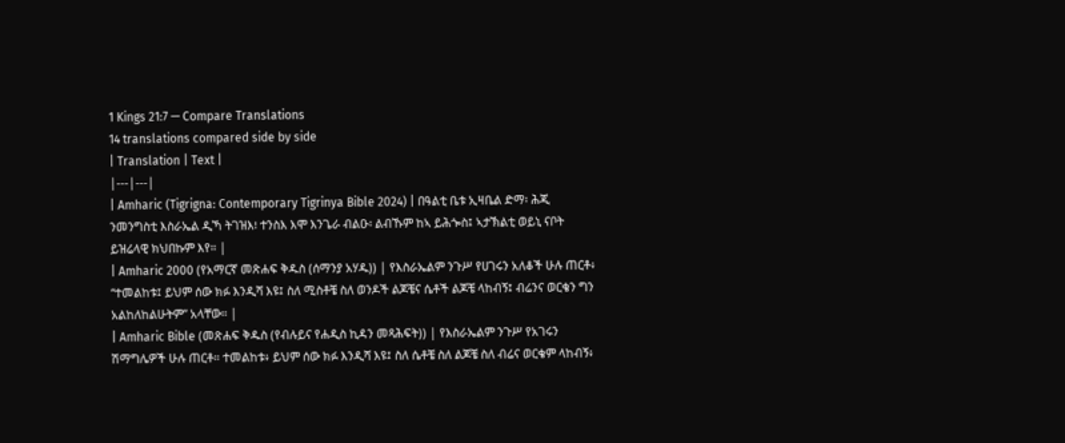1 Kings 21:7 — Compare Translations
14 translations compared side by side
| Translation | Text |
|---|---|
| Amharic (Tigrigna: Contemporary Tigrinya Bible 2024) | በዓልቲ ቤቱ ኢዛቤል ድማ፡ ሕጂ ንመንግስቲ እስራኤል ዲኻ ትገዝእ፧ ተንስእ እሞ እንጌራ ብልዑ፡ ልብኹም ከኣ ይሕጐስ፤ ኣታኽልቲ ወይኒ ናቦት ይዝሬላዊ ክህበኩም እየ። |
| Amharic 2000 (የአማርኛ መጽሐፍ ቅዱስ (ሰማንያ አሃዱ)) | የእስራኤልም ንጉሥ የሀገሩን አለቆች ሁሉ ጠርቶ፥ “ተመልከቱ፤ ይህም ሰው ክፉ እንዲሻ እዩ፤ ስለ ሚስቶቼ ስለ ወንዶች ልጆቼና ሴቶች ልጆቼ ላከብኝ፤ ብሬንና ወርቄን ግን አልከለከልሁትም” አላቸው። |
| Amharic Bible (መጽሐፍ ቅዱስ (የብሉይና የሐዲስ ኪዳን መጻሕፍት)) | የእስራኤልም ንጉሥ የአገሩን ሽማግሌዎች ሁሉ ጠርቶ። ተመልከቱ፥ ይህም ሰው ክፉ እንዲሻ እዩ፤ ስለ ሴቶቼ ስለ ልጆቼ ስለ ብሬና ወርቄም ላከብኝ፥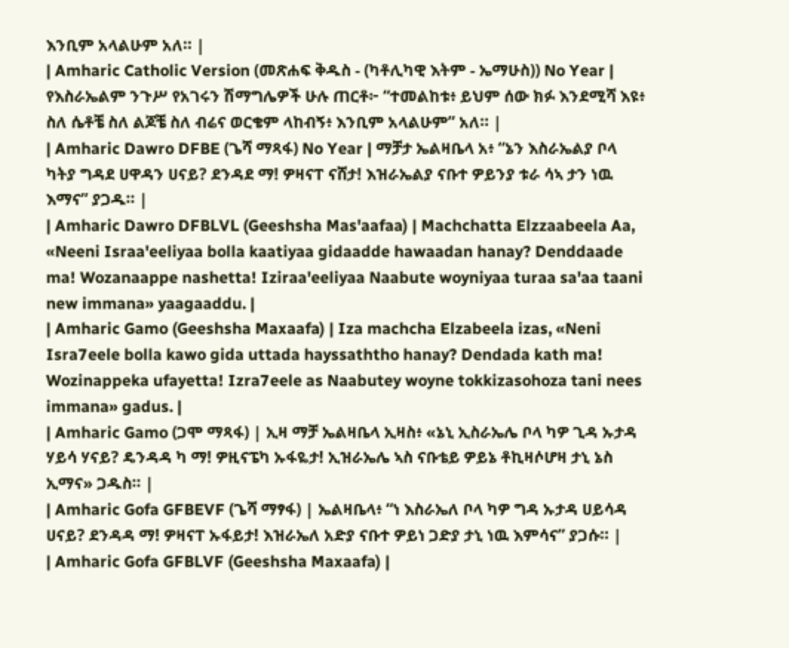እንቢም አላልሁም አለ። |
| Amharic Catholic Version (መጽሐፍ ቅዱስ - (ካቶሊካዊ እትም - ኤማሁስ)) No Year | የእስራኤልም ንጉሥ የአገሩን ሽማግሌዎች ሁሉ ጠርቶ፦ “ተመልከቱ፥ ይህም ሰው ክፉ እንደሚሻ እዩ፥ ስለ ሴቶቼ ስለ ልጆቼ ስለ ብሬና ወርቄም ላከብኝ፥ እንቢም አላልሁም” አለ። |
| Amharic Dawro DFBE (ጌሻ ማጻፋ) No Year | ማቻታ ኤልዛቤላ አ፥ “ኔን እስራኤልያ ቦላ ካትያ ግዳደ ሀዋዳን ሀናይ? ደንዳደ ማ! ዎዛናፐ ናሸታ! እዝራኤልያ ናቡተ ዎይንያ ቱራ ሳኣ ታን ነዉ እማና” ያጋዱ። |
| Amharic Dawro DFBLVL (Geeshsha Mas'aafaa) | Machchatta Elzzaabeela Aa, «Neeni Israa'eeliyaa bolla kaatiyaa gidaadde hawaadan hanay? Denddaade ma! Wozanaappe nashetta! Iziraa'eeliyaa Naabute woyniyaa turaa sa'aa taani new immana» yaagaaddu. |
| Amharic Gamo (Geeshsha Maxaafa) | Iza machcha Elzabeela izas, «Neni Isra7eele bolla kawo gida uttada hayssaththo hanay? Dendada kath ma! Wozinappeka ufayetta! Izra7eele as Naabutey woyne tokkizasohoza tani nees immana» gadus. |
| Amharic Gamo (ጋሞ ማጻፋ) | ኢዛ ማቻ ኤልዛቤላ ኢዛስ፥ «ኔኒ ኢስራኤሌ ቦላ ካዎ ጊዳ ኡታዳ ሃይሳ ሃናይ? ዴንዳዳ ካ ማ! ዎዚናፔካ ኡፋዬታ! ኢዝራኤሌ ኣስ ናቡቴይ ዎይኔ ቶኪዛሶሆዛ ታኒ ኔስ ኢማና» ጋዱስ። |
| Amharic Gofa GFBEVF (ጌሻ ማፃፋ) | ኤልዛቤላ፥ “ነ እስራኤለ ቦላ ካዎ ግዳ ኡታዳ ሀይሳዳ ሀናይ? ደንዳዳ ማ! ዎዛናፐ ኡፋይታ! እዝራኤለ አድያ ናቡተ ዎይነ ጋድያ ታኒ ነዉ እምሳና” ያጋሱ። |
| Amharic Gofa GFBLVF (Geeshsha Maxaafa) |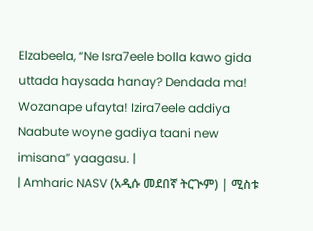Elzabeela, “Ne Isra7eele bolla kawo gida uttada haysada hanay? Dendada ma! Wozanape ufayta! Izira7eele addiya Naabute woyne gadiya taani new imisana” yaagasu. |
| Amharic NASV (አዲሱ መደበኛ ትርጒም) | ሚስቱ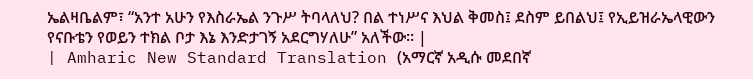ኤልዛቤልም፣ “አንተ አሁን የእስራኤል ንጉሥ ትባላለህ? በል ተነሥና እህል ቅመስ፤ ደስም ይበልህ፤ የኢይዝራኤላዊውን የናቡቴን የወይን ተክል ቦታ እኔ እንድታገኝ አደርግሃለሁ” አለችው። |
| Amharic New Standard Translation (አማርኛ አዲሱ መደበኛ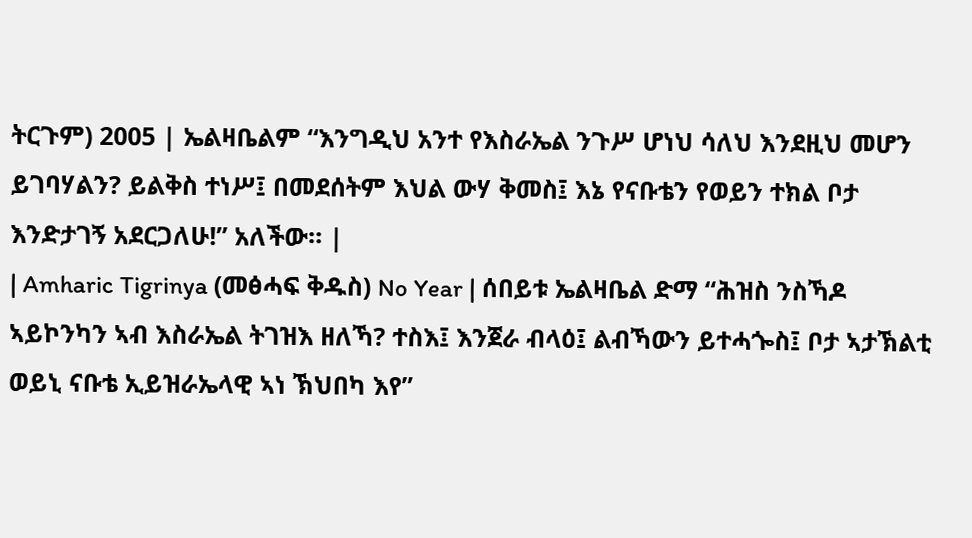ትርጉም) 2005 | ኤልዛቤልም “እንግዲህ አንተ የእስራኤል ንጉሥ ሆነህ ሳለህ እንደዚህ መሆን ይገባሃልን? ይልቅስ ተነሥ፤ በመደሰትም እህል ውሃ ቅመስ፤ እኔ የናቡቴን የወይን ተክል ቦታ እንድታገኝ አደርጋለሁ!” አለችው። |
| Amharic Tigrinya (መፅሓፍ ቅዱስ) No Year | ሰበይቱ ኤልዛቤል ድማ “ሕዝስ ንስኻዶ ኣይኮንካን ኣብ እስራኤል ትገዝእ ዘለኻ? ተስእ፤ እንጀራ ብላዕ፤ ልብኻውን ይተሓጐስ፤ ቦታ ኣታኽልቲ ወይኒ ናቡቴ ኢይዝራኤላዊ ኣነ ኽህበካ እየ”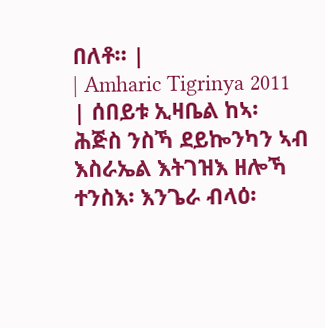በለቶ። |
| Amharic Tigrinya 2011 | ሰበይቱ ኢዛቤል ከኣ፡ ሕጅስ ንስኻ ደይኰንካን ኣብ እስራኤል እትገዝእ ዘሎኻ ተንስእ፡ እንጌራ ብላዕ፡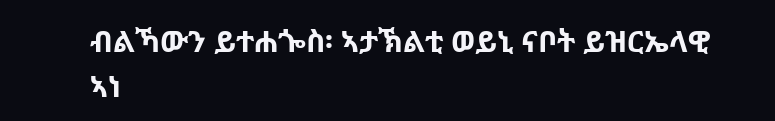ብልኻውን ይተሐጐስ፡ ኣታኽልቲ ወይኒ ናቦት ይዝርኤላዊ ኣነ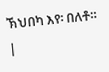ኽህበካ እየ፡ በለቶ። |